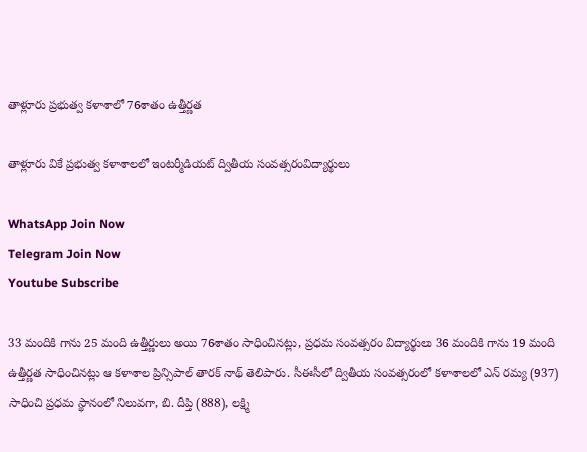తాళ్లూరు ప్రభుత్వ కళాశాలో 76శాతం ఉత్తీర్ణత

తాళ్లూరు వికే ప్రభుత్వ కళాశాలలో ఇంటర్మీడియట్ ద్వితీయ సంవత్సరంవిద్యార్థులు

WhatsApp Join Now
Telegram Join Now
Youtube Subscribe

33 మందికి గాను 25 మంది ఉత్తీర్ణులు అయి 76శాతం సాధించినట్లు, ప్రధమ సంవత్సరం విద్యార్థులు 36 మందికి గాను 19 మంది ఉత్తీర్ణత సాధించినట్లు ఆ కళాశాల ప్రిన్సిపాల్ తారక్ నాథ్ తెలిపారు. సీఈసీలో ద్వితీయ సంవత్సరంలో కళాశాలలో ఎన్ రమ్య (937) సాధించి ప్రధమ స్థానంలో నిలువగా, బి. దీప్తి (888), లక్ష్మి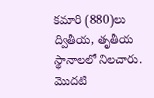కమారి (880)లు ద్వితీయ, తృతీయ స్థానాలలో నిలచారు. మొదటి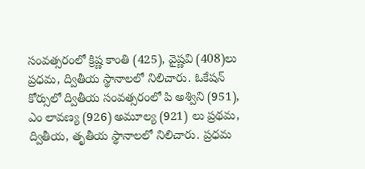సంవత్సరంలో క్రిష్ణ కాంతి (425), వైష్ణవి (408)లు ప్రధమ, ద్వితీయ స్థానాలలో నిలిచారు. ఓకేషన్ కోర్సులో ద్వితీయ సంవత్సరంలో పి అశ్విని (951), ఎం లావణ్య (926) అమూల్య (921) లు ప్రథమ, ద్వితీయ, తృతీయ స్థానాలలో నిలిచారు. ప్రధమ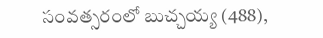సంవత్సరంలో బుచ్చయ్య (488),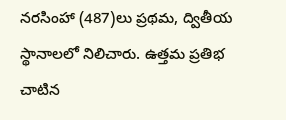నరసింహా (487)లు ప్రథమ, ద్వితీయ స్థానాలలో నిలిచారు. ఉత్తమ ప్రతిభ చాటిన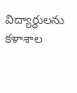విద్యార్థులను కళాశాల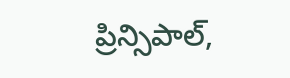ప్రిన్సిపాల్,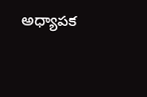అధ్యాపక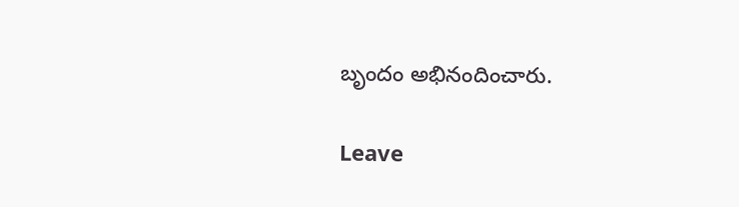బృందం అభినందించారు.

Leave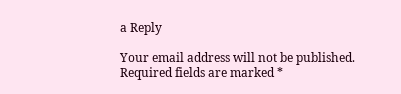a Reply

Your email address will not be published. Required fields are marked *